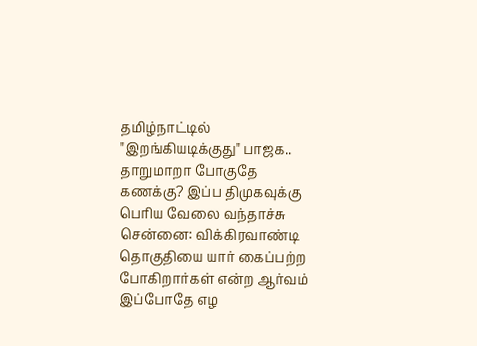தமிழ்நாட்டில் "இறங்கியடிக்குது" பாஜக.. தாறுமாறா போகுதே கணக்கு? இப்ப திமுகவுக்கு பெரிய வேலை வந்தாச்சு
சென்னை: விக்கிரவாண்டி தொகுதியை யார் கைப்பற்ற போகிறார்கள் என்ற ஆர்வம் இப்போதே எழ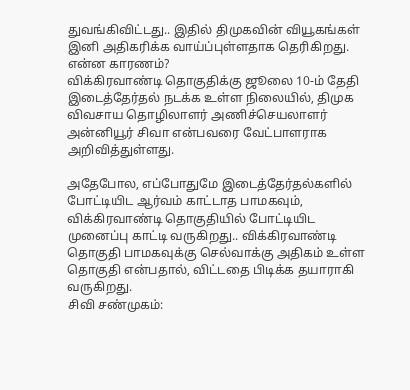துவங்கிவிட்டது.. இதில் திமுகவின் வியூகங்கள் இனி அதிகரிக்க வாய்ப்புள்ளதாக தெரிகிறது. என்ன காரணம்?
விக்கிரவாண்டி தொகுதிக்கு ஜூலை 10-ம் தேதி இடைத்தேர்தல் நடக்க உள்ள நிலையில், திமுக விவசாய தொழிலாளர் அணிச்செயலாளர் அன்னியூர் சிவா என்பவரை வேட்பாளராக அறிவித்துள்ளது.

அதேபோல, எப்போதுமே இடைத்தேர்தல்களில் போட்டியிட ஆர்வம் காட்டாத பாமகவும், விக்கிரவாண்டி தொகுதியில் போட்டியிட முனைப்பு காட்டி வருகிறது.. விக்கிரவாண்டி தொகுதி பாமகவுக்கு செல்வாக்கு அதிகம் உள்ள தொகுதி என்பதால், விட்டதை பிடிக்க தயாராகி வருகிறது.
சிவி சண்முகம்: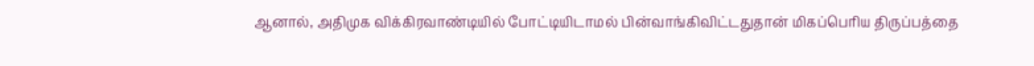ஆனால், அதிமுக விக்கிரவாண்டியில் போட்டியிடாமல் பின்வாங்கிவிட்டதுதான் மிகப்பெரிய திருப்பத்தை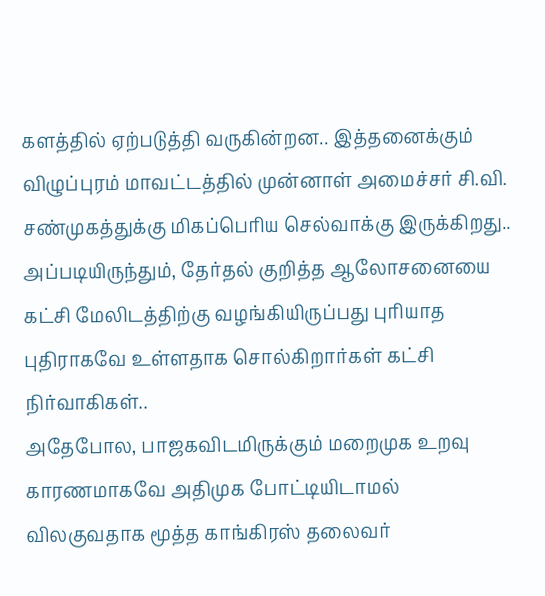களத்தில் ஏற்படுத்தி வருகின்றன.. இத்தனைக்கும் விழுப்புரம் மாவட்டத்தில் முன்னாள் அமைச்சர் சி.வி. சண்முகத்துக்கு மிகப்பெரிய செல்வாக்கு இருக்கிறது.. அப்படியிருந்தும், தேர்தல் குறித்த ஆலோசனையை கட்சி மேலிடத்திற்கு வழங்கியிருப்பது புரியாத புதிராகவே உள்ளதாக சொல்கிறார்கள் கட்சி நிர்வாகிகள்..
அதேபோல, பாஜகவிடமிருக்கும் மறைமுக உறவு காரணமாகவே அதிமுக போட்டியிடாமல் விலகுவதாக மூத்த காங்கிரஸ் தலைவர்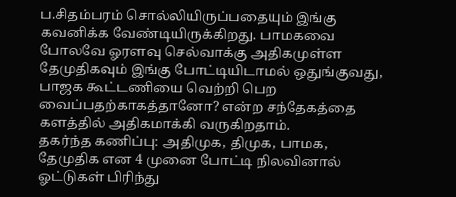ப.சிதம்பரம் சொல்லியிருப்பதையும் இங்கு கவனிக்க வேண்டியிருக்கிறது. பாமகவை போலவே ஓரளவு செல்வாக்கு அதிகமுள்ள தேமுதிகவும் இங்கு போட்டியிடாமல் ஒதுங்குவது, பாஜக கூட்டணியை வெற்றி பெற வைப்பதற்காகத்தானோ? என்ற சந்தேகத்தை களத்தில் அதிகமாக்கி வருகிறதாம்.
தகர்ந்த கணிப்பு: அதிமுக, திமுக, பாமக, தேமுதிக என 4 முனை போட்டி நிலவினால் ஓட்டுகள் பிரிந்து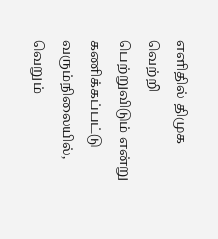எளிதில் திமுக வெற்றி பெற்றுவிடும் என்று கணிக்கப்பட்டு வரும்நிலையில், வெறும்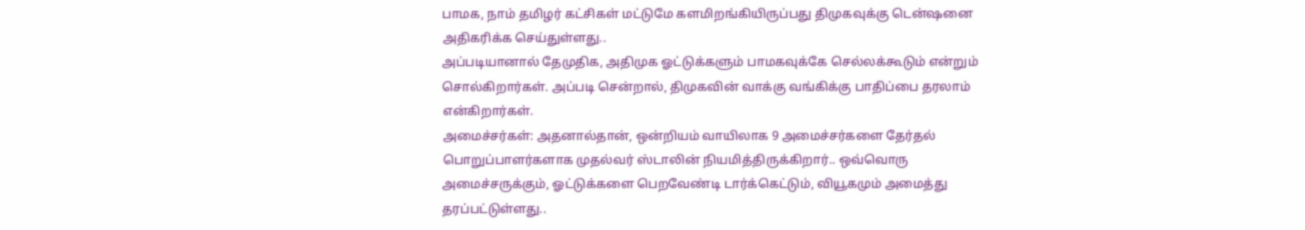பாமக, நாம் தமிழர் கட்சிகள் மட்டுமே களமிறங்கியிருப்பது திமுகவுக்கு டென்ஷனை அதிகரிக்க செய்துள்ளது..
அப்படியானால் தேமுதிக, அதிமுக ஓட்டுக்களும் பாமகவுக்கே செல்லக்கூடும் என்றும் சொல்கிறார்கள். அப்படி சென்றால், திமுகவின் வாக்கு வங்கிக்கு பாதிப்பை தரலாம் என்கிறார்கள்.
அமைச்சர்கள்: அதனால்தான், ஒன்றியம் வாயிலாக 9 அமைச்சர்களை தேர்தல் பொறுப்பாளர்களாக முதல்வர் ஸ்டாலின் நியமித்திருக்கிறார்.. ஒவ்வொரு அமைச்சருக்கும், ஓட்டுக்களை பெறவேண்டி டார்க்கெட்டும், வியூகமும் அமைத்து தரப்பட்டுள்ளது..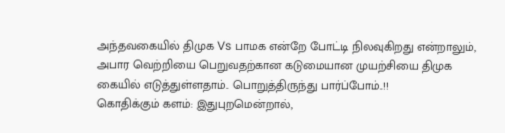அந்தவகையில் திமுக Vs பாமக என்றே போட்டி நிலவுகிறது என்றாலும், அபார வெற்றியை பெறுவதற்கான கடுமையான முயற்சியை திமுக கையில் எடுத்துள்ளதாம்.. பொறுத்திருந்து பார்ப்போம்..!!
கொதிக்கும் களம்: இதுபுறமென்றால்,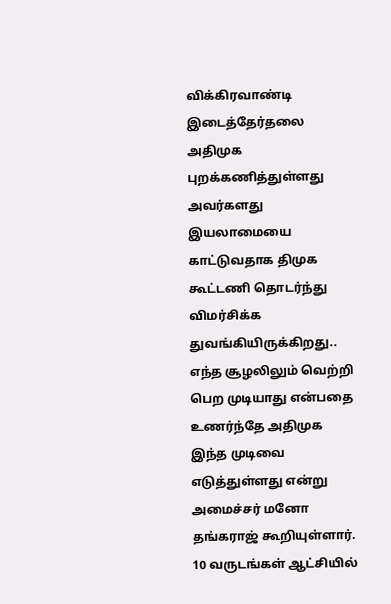விக்கிரவாண்டி இடைத்தேர்தலை அதிமுக புறக்கணித்துள்ளது அவர்களது இயலாமையை காட்டுவதாக திமுக கூட்டணி தொடர்ந்து விமர்சிக்க துவங்கியிருக்கிறது.. எந்த சூழலிலும் வெற்றி பெற முடியாது என்பதை உணர்ந்தே அதிமுக இந்த முடிவை எடுத்துள்ளது என்று அமைச்சர் மனோ தங்கராஜ் கூறியுள்ளார்.
10 வருடங்கள் ஆட்சியில்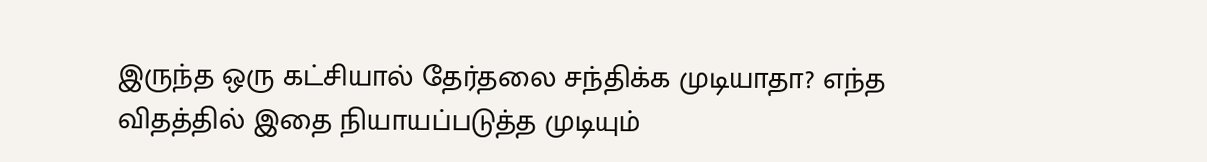இருந்த ஒரு கட்சியால் தேர்தலை சந்திக்க முடியாதா? எந்த விதத்தில் இதை நியாயப்படுத்த முடியும்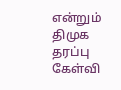என்றும் திமுக தரப்பு கேள்வி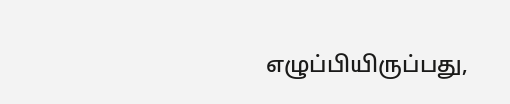எழுப்பியிருப்பது,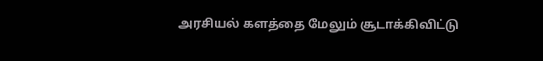அரசியல் களத்தை மேலும் சூடாக்கிவிட்டு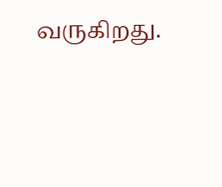வருகிறது.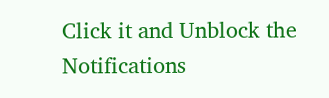Click it and Unblock the Notifications